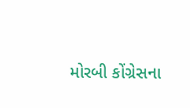મોરબી કોંગ્રેસના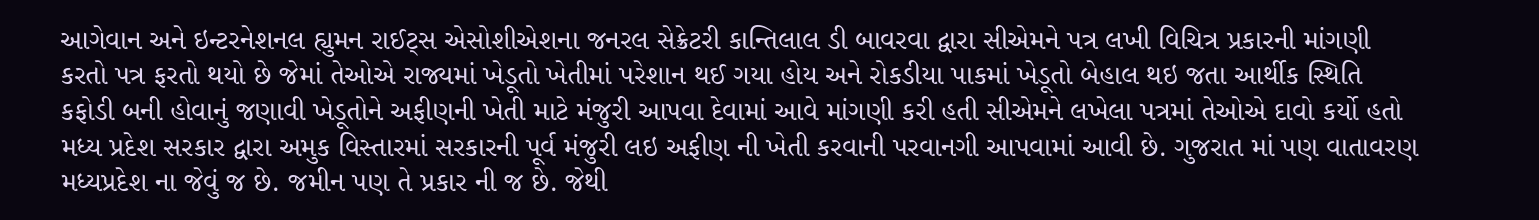આગેવાન અને ઇન્ટરનેશનલ હ્યુમન રાઈટ્સ એસોશીએશના જનરલ સેક્રેટરી કાન્તિલાલ ડી બાવરવા દ્વારા સીએમને પત્ર લખી વિચિત્ર પ્રકારની માંગણી કરતો પત્ર ફરતો થયો છે જેમાં તેઓએ રાજ્યમાં ખેડૂતો ખેતીમાં પરેશાન થઈ ગયા હોય અને રોકડીયા પાકમાં ખેડૂતો બેહાલ થઇ જતા આર્થીક સ્થિતિ કફોડી બની હોવાનું જણાવી ખેડૂતોને અફીણની ખેતી માટે મંજુરી આપવા દેવામાં આવે માંગણી કરી હતી સીએમને લખેલા પત્રમાં તેઓએ દાવો કર્યો હતો મધ્ય પ્રદેશ સરકાર દ્વારા અમુક વિસ્તારમાં સરકારની પૂર્વ મંજુરી લઇ અફીણ ની ખેતી કરવાની પરવાનગી આપવામાં આવી છે. ગુજરાત માં પણ વાતાવરણ મધ્યપ્રદેશ ના જેવું જ છે. જમીન પણ તે પ્રકાર ની જ છે. જેથી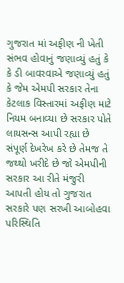ગુજરાત માં અફીણ ની ખેતી સંભવ હોવાનું જણાવ્યું હતું કે કે ડી બાવરવાએ જણાવ્યું હતું કે જેમ એમપી સરકાર તેના કેટલાક વિસ્તારમાં અફીણ માટે નિયમ બનાવ્યા છે સરકાર પોતે લાયસન્સ આપી રહ્યા છે સંપૂર્ણ દેખરેખ કરે છે તેમજ તે જથ્થો ખરીદે છે જો એમપીની સરકાર આ રીતે મંજુરી આપતી હોય તો ગુજરાત સરકારે પણ સરખી આબોહવા પરિસ્થિતિ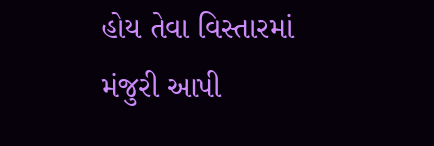હોય તેવા વિસ્તારમાં મંજુરી આપી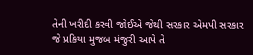તેની ખરીદી કરવી જોઈએ જેથી સરકાર એમપી સરકાર જે પ્રકિયા મુજબ મંજુરી આપે તે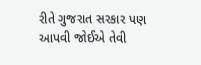રીતે ગુજરાત સરકાર પણ આપવી જોઈએ તેવી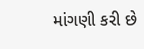માંગણી કરી છે